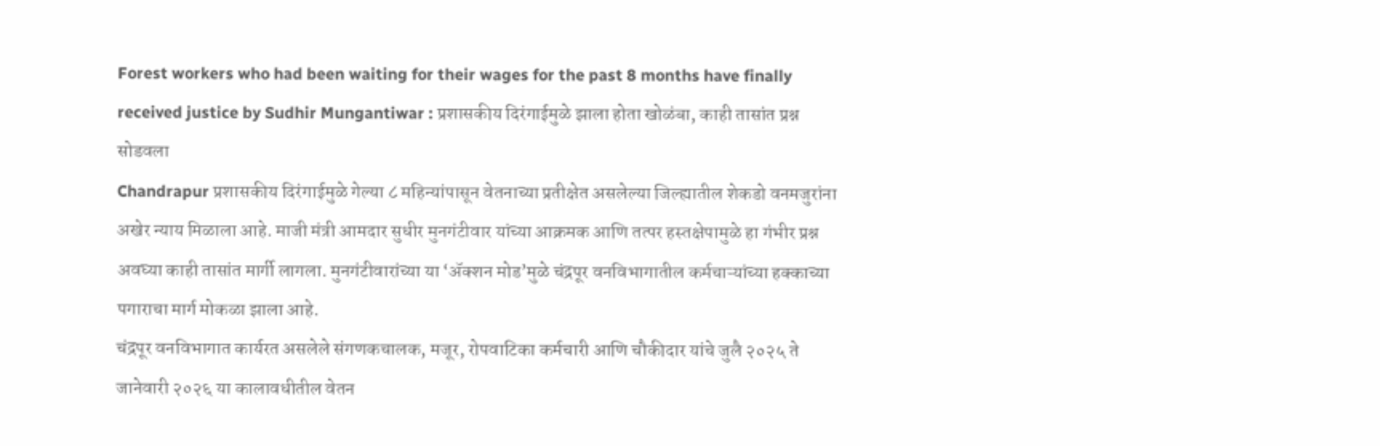Forest workers who had been waiting for their wages for the past 8 months have finally received justice by Sudhir Mungantiwar : प्रशासकीय दिरंगाईमुळे झाला होता खोळंबा, काही तासांत प्रश्न सोडवला
Chandrapur प्रशासकीय दिरंगाईमुळे गेल्या ८ महिन्यांपासून वेतनाच्या प्रतीक्षेत असलेल्या जिल्ह्यातील शेकडो वनमजुरांना अखेर न्याय मिळाला आहे. माजी मंत्री आमदार सुधीर मुनगंटीवार यांच्या आक्रमक आणि तत्पर हस्तक्षेपामुळे हा गंभीर प्रश्न अवघ्या काही तासांत मार्गी लागला. मुनगंटीवारांच्या या ‘ॲक्शन मोड’मुळे चंद्रपूर वनविभागातील कर्मचाऱ्यांच्या हक्काच्या पगाराचा मार्ग मोकळा झाला आहे.
चंद्रपूर वनविभागात कार्यरत असलेले संगणकचालक, मजूर, रोपवाटिका कर्मचारी आणि चौकीदार यांचे जुलै २०२५ ते जानेवारी २०२६ या कालावधीतील वेतन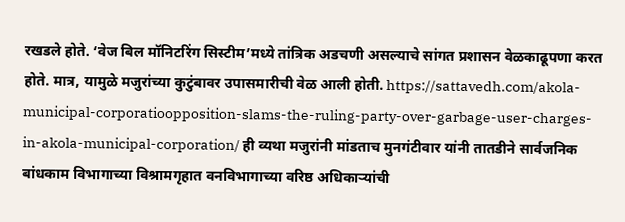रखडले होते. ‘वेज बिल मॉनिटरिंग सिस्टीम’मध्ये तांत्रिक अडचणी असल्याचे सांगत प्रशासन वेळकाढूपणा करत होते. मात्र, यामुळे मजुरांच्या कुटुंबावर उपासमारीची वेळ आली होती. https://sattavedh.com/akola-municipal-corporatioopposition-slams-the-ruling-party-over-garbage-user-charges-in-akola-municipal-corporation/ ही व्यथा मजुरांनी मांडताच मुनगंटीवार यांनी तातडीने सार्वजनिक बांधकाम विभागाच्या विश्रामगृहात वनविभागाच्या वरिष्ठ अधिकाऱ्यांची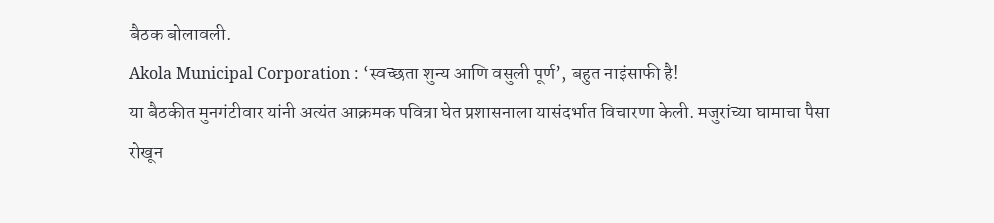बैठक बोलावली.
Akola Municipal Corporation : ‘स्वच्छता शुन्य आणि वसुली पूर्ण’, बहुत नाइंसाफी है!
या बैठकीत मुनगंटीवार यांनी अत्यंत आक्रमक पवित्रा घेत प्रशासनाला यासंदर्भात विचारणा केली. मजुरांच्या घामाचा पैसा रोखून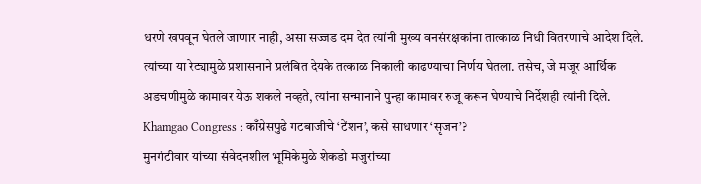धरणे खपवून घेतले जाणार नाही, असा सज्जड दम देत त्यांनी मुख्य वनसंरक्षकांना तात्काळ निधी वितरणाचे आदेश दिले. त्यांच्या या रेट्यामुळे प्रशासनाने प्रलंबित देयके तत्काळ निकाली काढण्याचा निर्णय घेतला. तसेच, जे मजूर आर्थिक अडचणीमुळे कामावर येऊ शकले नव्हते, त्यांना सन्मानाने पुन्हा कामावर रुजू करून घेण्याचे निर्देशही त्यांनी दिले.
Khamgao Congress : काँग्रेसपुढे गटबाजीचे ‘टेंशन’, कसे साधणार ‘सृजन’?
मुनगंटीवार यांच्या संवेदनशील भूमिकेमुळे शेकडो मजुरांच्या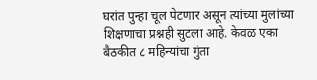घरांत पुन्हा चूल पेटणार असून त्यांच्या मुलांच्या शिक्षणाचा प्रश्नही सुटला आहे. केवळ एका बैठकीत ८ महिन्यांचा गुंता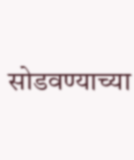सोडवण्याच्या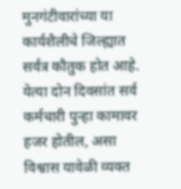मुनगंटीवारांच्या या कार्यशैलीचे जिल्ह्यात सर्वत्र कौतुक होत आहे. येत्या दोन दिवसांत सर्व कर्मचारी पुन्हा कामावर हजर होतील, असा विश्वास यावेळी व्यक्त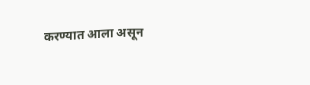करण्यात आला असून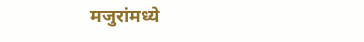मजुरांमध्ये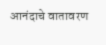आनंदाचे वातावरण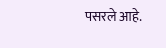पसरले आहे.